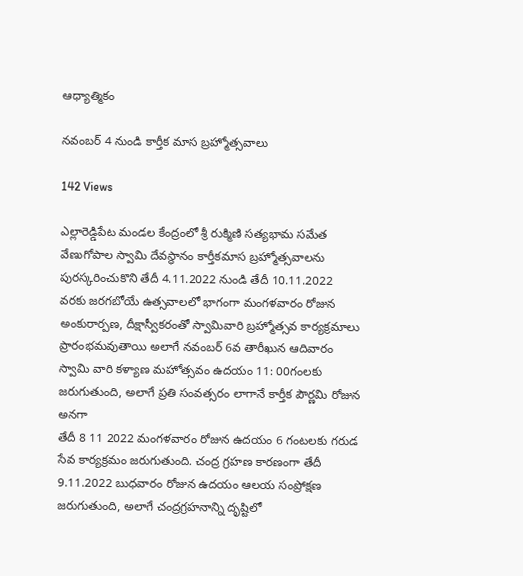ఆధ్యాత్మికం

నవంబర్ 4 నుండి కార్తీక మాస బ్రహ్మోత్సవాలు

142 Views

ఎల్లారెడ్డిపేట మండల కేంద్రంలో శ్రీ రుక్మిణి సత్యభామ సమేత వేణుగోపాల స్వామి దేవస్థానం కార్తీకమాస బ్రహ్మోత్సవాలను పురస్కరించుకొని తేదీ 4.11.2022 నుండి తేదీ 10.11.2022 వరకు జరగబోయే ఉత్సవాలలో భాగంగా మంగళవారం రోజున అంకురార్పణ, దీక్షాస్వీకరంతో స్వామివారి బ్రహ్మోత్సవ కార్యక్రమాలు ప్రారంభమవుతాయి అలాగే నవంబర్ 6వ తారీఖున ఆదివారం స్వామి వారి కళ్యాణ మహోత్సవం ఉదయం 11: 00గంలకు జరుగుతుంది, అలాగే ప్రతి సంవత్సరం లాగానే కార్తీక పౌర్ణమి రోజున అనగా
తేదీ 8 11 2022 మంగళవారం రోజున ఉదయం 6 గంటలకు గరుడ సేవ కార్యక్రమం జరుగుతుంది. చంద్ర గ్రహణ కారణంగా తేదీ 9.11.2022 బుధవారం రోజున ఉదయం ఆలయ సంప్రోక్షణ జరుగుతుంది, అలాగే చంద్రగ్రహనాన్ని దృష్టిలో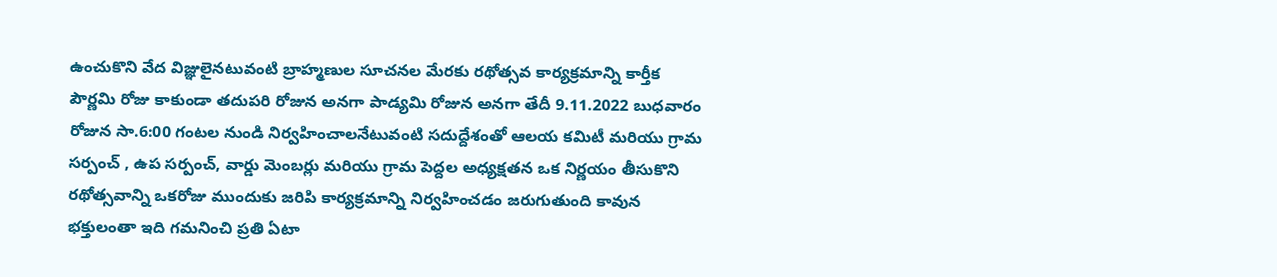ఉంచుకొని వేద విజ్ఞులైనటువంటి బ్రాహ్మణుల సూచనల మేరకు రథోత్సవ కార్యక్రమాన్ని కార్తీక పౌర్ణమి రోజు కాకుండా తదుపరి రోజున అనగా పాడ్యమి రోజున అనగా తేదీ 9.11.2022 బుధవారం రోజున సా.6:00 గంటల నుండి నిర్వహించాలనేటువంటి సదుద్దేశంతో ఆలయ కమిటీ మరియు గ్రామ సర్పంచ్ , ఉప సర్పంచ్, వార్డు మెంబర్లు మరియు గ్రామ పెద్దల అధ్యక్షతన ఒక నిర్ణయం తీసుకొని రథోత్సవాన్ని ఒకరోజు ముందుకు జరిపి కార్యక్రమాన్ని నిర్వహించడం జరుగుతుంది కావున భక్తులంతా ఇది గమనించి ప్రతి ఏటా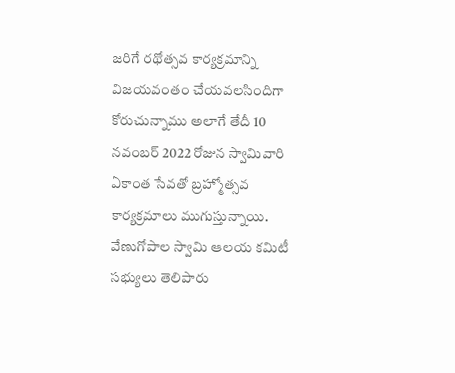జరిగే రథోత్సవ కార్యక్రమాన్ని విజయవంతం చేయవలసిందిగా కోరుచున్నాము అలాగే తేదీ 10 నవంబర్ 2022 రోజున స్వామివారి ఏకాంత సేవతో బ్రహ్మోత్సవ కార్యక్రమాలు ముగుస్తున్నాయి. వేణుగోపాల స్వామి ఆలయ కమిటీ సభ్యులు తెలిపారు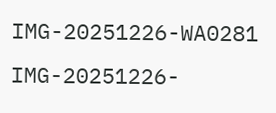IMG-20251226-WA0281
IMG-20251226-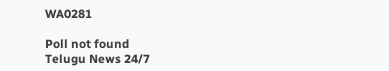WA0281

Poll not found
Telugu News 24/7